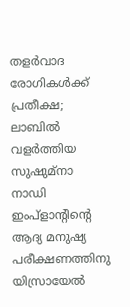തളര്‍വാദ രോഗികള്‍ക്ക് പ്രതീക്ഷ; ലാബില്‍ വളര്‍ത്തിയ സുഷുമ്നാ നാഡി ഇംപ്ളാന്റിന്റെ ആദ്യ മനുഷ്യ പരീക്ഷണത്തിനു യിസ്രായേല്‍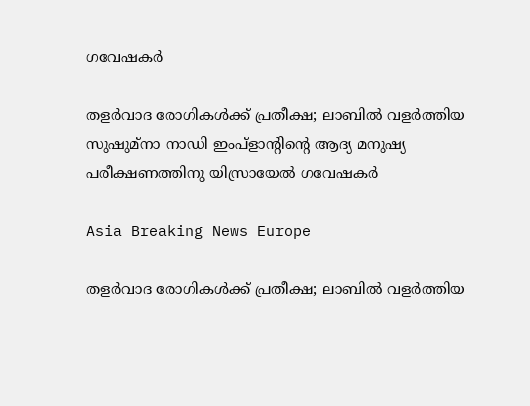ഗവേഷകര്‍

തളര്‍വാദ രോഗികള്‍ക്ക് പ്രതീക്ഷ; ലാബില്‍ വളര്‍ത്തിയ സുഷുമ്നാ നാഡി ഇംപ്ളാന്റിന്റെ ആദ്യ മനുഷ്യ പരീക്ഷണത്തിനു യിസ്രായേല്‍ ഗവേഷകര്‍

Asia Breaking News Europe

തളര്‍വാദ രോഗികള്‍ക്ക് പ്രതീക്ഷ; ലാബില്‍ വളര്‍ത്തിയ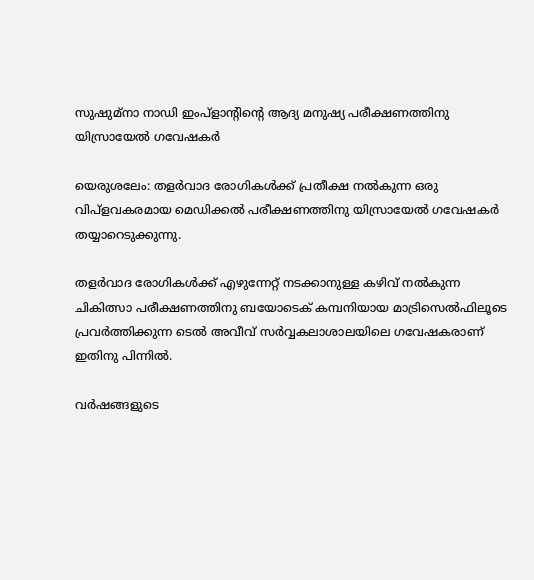സുഷുമ്നാ നാഡി ഇംപ്ളാന്റിന്റെ ആദ്യ മനുഷ്യ പരീക്ഷണത്തിനു യിസ്രായേല്‍ ഗവേഷകര്‍

യെരുശലേം: തളര്‍വാദ രോഗികള്‍ക്ക് പ്രതീക്ഷ നല്‍കുന്ന ഒരു വിപ്ളവകരമായ മെഡിക്കല്‍ പരീക്ഷണത്തിനു യിസ്രായേല്‍ ഗവേഷകര്‍ തയ്യാറെടുക്കുന്നു.

തളര്‍വാദ രോഗികള്‍ക്ക് എഴുന്നേറ്റ് നടക്കാനുള്ള കഴിവ് നല്‍കുന്ന ചികിത്സാ പരീക്ഷണത്തിനു ബയോടെക് കമ്പനിയായ മാട്രിസെല്‍ഫിലൂടെ പ്രവര്‍ത്തിക്കുന്ന ടെല്‍ അവീവ് സര്‍വ്വകലാശാലയിലെ ഗവേഷകരാണ് ഇതിനു പിന്നില്‍.

വര്‍ഷങ്ങളുടെ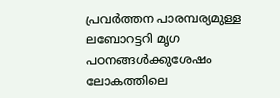പ്രവര്‍ത്തന പാരമ്പര്യമുള്ള ലബോറട്ടറി മൃഗ പഠനങ്ങള്‍ക്കുശേഷം ലോകത്തിലെ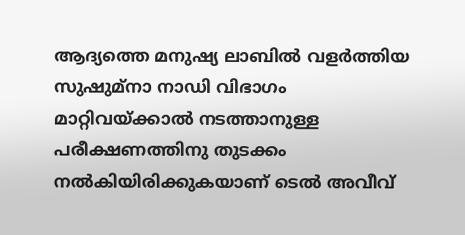ആദ്യത്തെ മനുഷ്യ ലാബില്‍ വളര്‍ത്തിയ സുഷുമ്നാ നാഡി വിഭാഗം മാറ്റിവയ്ക്കാല്‍ നടത്താനുള്ള പരീക്ഷണത്തിനു തുടക്കം നല്‍കിയിരിക്കുകയാണ് ടെല്‍ അവീവ്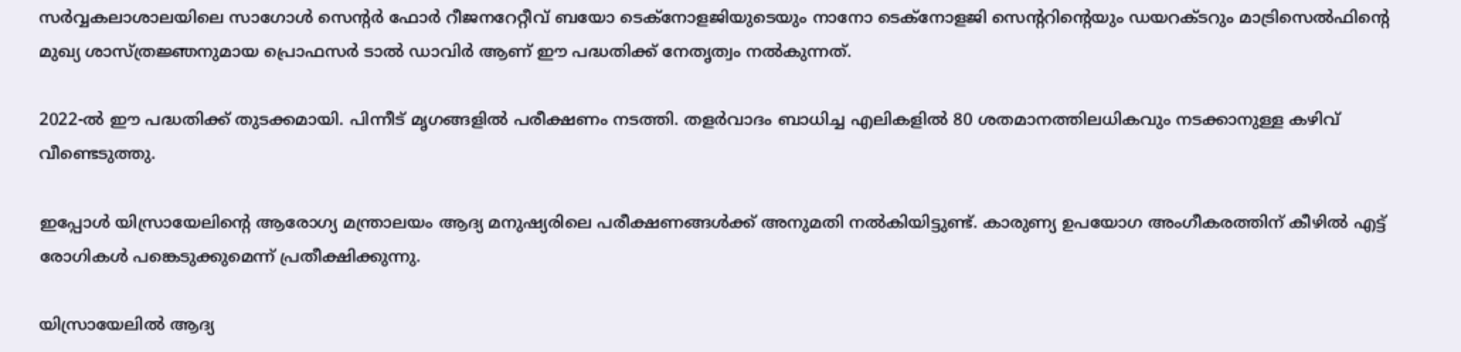സര്‍വ്വകലാശാലയിലെ സാഗോള്‍ സെന്റര്‍ ഫോര്‍ റീജനറേറ്റീവ് ബയോ ടെക്നോളജിയുടെയും നാനോ ടെക്നോളജി സെന്ററിന്റെയും ഡയറക്ടറും മാട്രിസെല്‍ഫിന്റെ മുഖ്യ ശാസ്ത്രജ്ഞനുമായ പ്രൊഫസര്‍ ടാല്‍ ഡാവിര്‍ ആണ് ഈ പദ്ധതിക്ക് നേതൃത്വം നല്‍കുന്നത്.

2022-ല്‍ ഈ പദ്ധതിക്ക് തുടക്കമായി. പിന്നീട് മൃഗങ്ങളില്‍ പരീക്ഷണം നടത്തി. തളര്‍വാദം ബാധിച്ച എലികളില്‍ 80 ശതമാനത്തിലധികവും നടക്കാനുള്ള കഴിവ് വീണ്ടെടുത്തു.

ഇപ്പോള്‍ യിസ്രായേലിന്റെ ആരോഗ്യ മന്ത്രാലയം ആദ്യ മനുഷ്യരിലെ പരീക്ഷണങ്ങള്‍ക്ക് അനുമതി നല്‍കിയിട്ടുണ്ട്. കാരുണ്യ ഉപയോഗ അംഗീകരത്തിന് കീഴില്‍ എട്ട് രോഗികള്‍ പങ്കെടുക്കുമെന്ന് പ്രതീക്ഷിക്കുന്നു.

യിസ്രായേലില്‍ ആദ്യ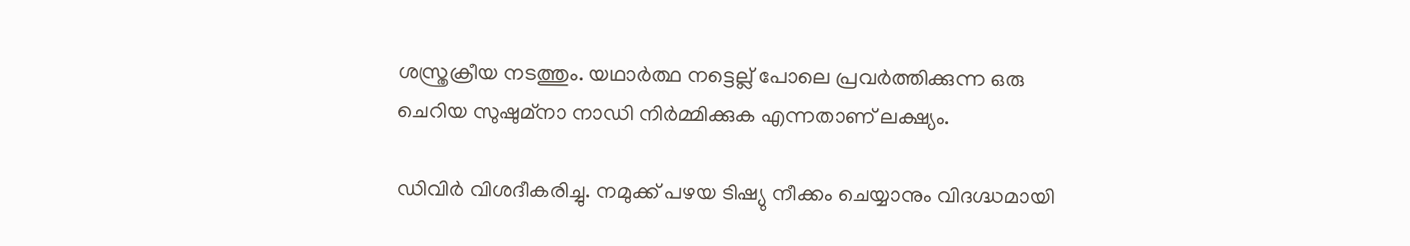ശസ്ത്രക്രീയ നടത്തും. യഥാര്‍ത്ഥ നട്ടെല്ല് പോലെ പ്രവര്‍ത്തിക്കുന്ന ഒരു ചെറിയ സുഷുമ്നാ നാഡി നിര്‍മ്മിക്കുക എന്നതാണ് ലക്ഷ്യം.

ഡിവിര്‍ വിശദീകരിച്ചു. നമുക്ക് പഴയ ടിഷ്യു നീക്കം ചെയ്യാനും വിദഗ്ദ്ധമായി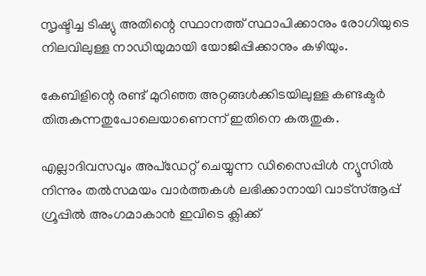സൃഷ്ടിച്ച ടിഷ്യു അതിന്റെ സ്ഥാനത്ത് സ്ഥാപിക്കാനും രോഗിയുടെ നിലവിലുള്ള നാഡിയുമായി യോജിപ്പിക്കാനും കഴിയും.

കേബിളിന്റെ രണ്ട് മുറിഞ്ഞ അറ്റങ്ങള്‍ക്കിടയിലുള്ള കണ്ടക്ടര്‍ തിരുകുന്നതുപോലെയാണെന്ന് ഇതിനെ കരുതുക.

എല്ലാദിവസവും അപ്ഡേറ്റ് ചെയ്യുന്ന ഡിസൈപ്പിൾ ന്യൂസിൽ നിന്നും തൽസമയം വാർത്തകൾ ലഭിക്കാനായി വാട്സ്ആപ്പ് ഗ്രൂപ്പിൽ അംഗമാകാൻ ഇവിടെ ക്ലിക്ക്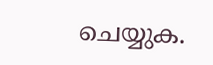ചെയ്യുക.